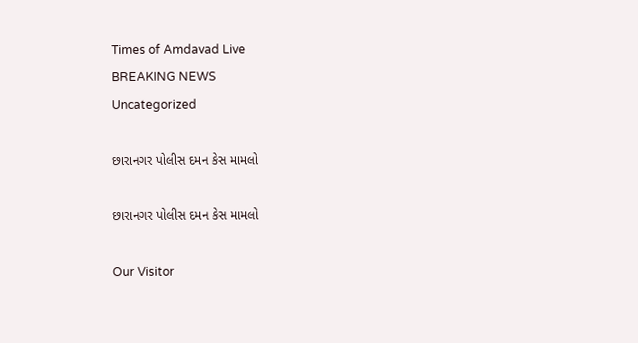Times of Amdavad Live
BREAKING NEWS
Uncategorized

છારાનગર પોલીસ દમન કેસ મામલો

છારાનગર પોલીસ દમન કેસ મામલો

Our Visitor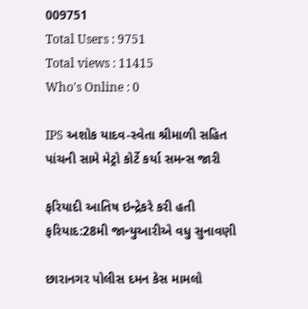009751
Total Users : 9751
Total views : 11415
Who's Online : 0

IPS અશોક યાદવ-સ્વેતા શ્રીમાળી સહિત પાંચની સામે મેટ્રો કોર્ટે કર્યા સમન્સ જારી

ફરિયાદી આતિષ ઇન્દ્રેકરે કરી હતી ફરિયાદ:28મી જાન્યુઆરીએ વધુ સુનાવણી

છારાનગર પોલીસ દમન કેસ મામલો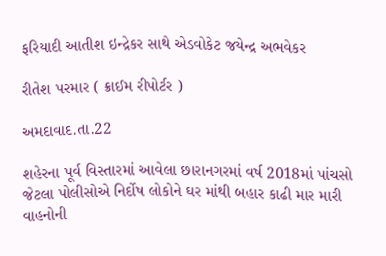ફરિયાદી આતીશ ઇન્દ્રેકર સાથે એડવોકેટ જયેન્દ્ર અભવેકર

રીતેશ પરમાર ( ક્રાઈમ રીપોર્ટર )

અમદાવાદ.તા.22

શહેરના પૂર્વ વિસ્તારમાં આવેલા છારાનગરમાં વર્ષ 2018માં પાંચસો જેટલા પોલીસોએ નિર્દોષ લોકોને ઘર માંથી બહાર કાઢી માર મારી વાહનોની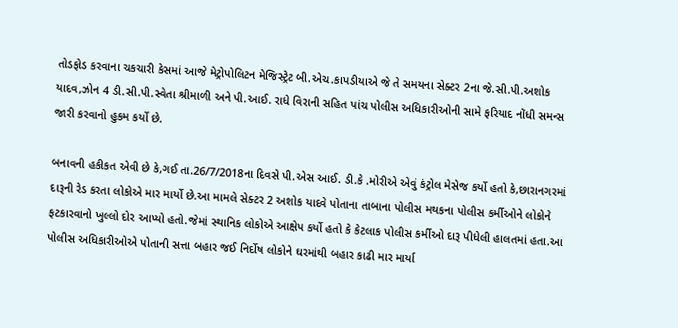તોડફોડ કરવાના ચકચારી કેસમાં આજે મેટ્રોપોલિટન મેજિસ્ટ્રેટ બી.એચ.કાપડીયાએ જે તે સમયના સેક્ટર 2ના જે.સી.પી.અશોક યાદવ,ઝોન 4 ડી.સી.પી.સ્વેતા શ્રીમાળી અને પી.આઈ. રાધે વિરાની સહિત પાંચ પોલીસ અધિકારીઓની સામે ફરિયાદ નોંધી સમન્સ જારી કરવાનો હુકમ કર્યો છે.

બનાવની હકીકત એવી છે કે,ગઈ તા.26/7/2018ના દિવસે પી.એસ આઈ. ડી.કે .મોરીએ એવું કંટ્રોલ મેસેજ કર્યો હતો કે,છારાનગરમાં દારૂની રેડ કરતા લોકોએ માર માર્યો છે.આ મામલે સેક્ટર 2 અશોક યાદવે પોતાના તાબાના પોલીસ મથકના પોલીસ કર્મીઓને લોકોને ફટકારવાનો ખુલ્લો દોર આપ્યો હતો.જેમાં સ્થાનિક લોકોએ આક્ષેપ કર્યો હતો કે કેટલાક પોલીસ કર્મીઓ દારૂ પીધેલી હાલતમાં હતા.આ પોલીસ અધિકારીઓએ પોતાની સત્તા બહાર જઈ નિર્દોષ લોકોને ઘરમાંથી બહાર કાઢી માર માર્યા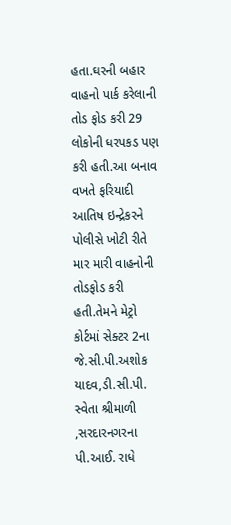હતા.ઘરની બહાર વાહનો પાર્ક કરેલાની તોડ ફોડ કરી 29 લોકોની ધરપકડ પણ કરી હતી.આ બનાવ વખતે ફરિયાદી આતિષ ઇન્દ્રેકરને પોલીસે ખોટી રીતે માર મારી વાહનોની તોડફોડ કરી હતી.તેમને મેટ્રો કોર્ટમાં સેક્ટર 2ના જે.સી.પી.અશોક યાદવ,ડી.સી.પી. સ્વેતા શ્રીમાળી ,સરદારનગરના પી.આઈ. રાધે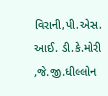વિરાની,પી.એસ. આઈ. ડી.કે.મોરી ,જે.જી.ધીલ્લોન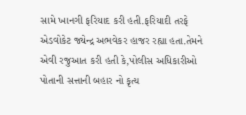સામે ખાનગી ફરિયાદ કરી હતી.ફરિયાદી તરફે એડવોકેટ જ્યેન્દ્ર અભવેકર હાજર રહ્યા હતા.તેમને એવી રજુઆત કરી હતી કે,પોલીસ અધિકારીઓ પોતાની સત્તાની બહાર નો કૃત્ય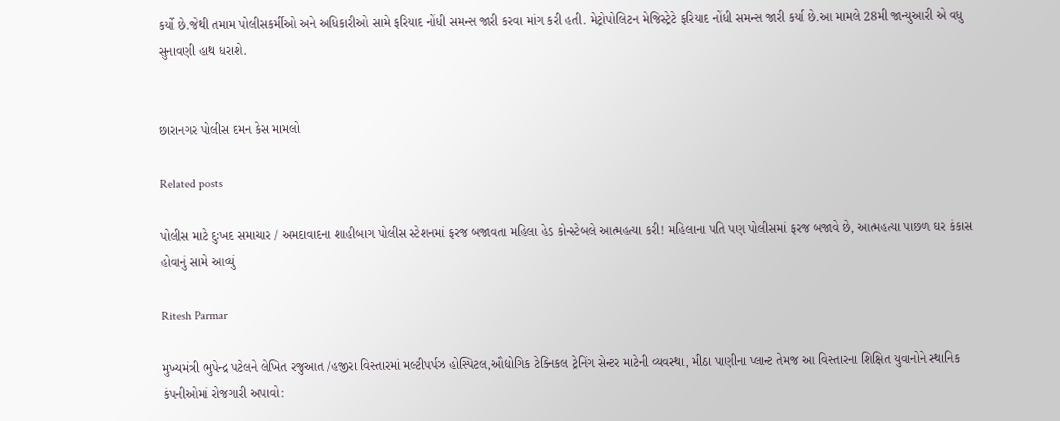કર્યો છે.જેથી તમામ પોલીસકર્મીઓ અને અધિકારીઓ સામે ફરિયાદ નોંધી સમન્સ જારી કરવા માંગ કરી હતી. મેટ્રોપોલિટન મેજિસ્ટ્રેટે ફરિયાદ નોંધી સમન્સ જારી કર્યા છે.આ મામલે 28મી જાન્યુઆરી એ વધુ સુનાવણી હાથ ધરાશે.


છારાનગર પોલીસ દમન કેસ મામલો

Related posts

પોલીસ માટે દુઃખદ સમાચાર / અમદાવાદના શાહીબાગ પોલીસ સ્ટેશનમાં ફરજ બજાવતા મહિલા હેડ કોન્સ્ટેબલે આત્મહત્યા કરી! મહિલાના પતિ પણ પોલીસમાં ફરજ બજાવે છે, આત્મહત્યા પાછળ ઘર કંકાસ હોવાનું સામે આવ્યું

Ritesh Parmar

મુખ્યમંત્રી ભુપેન્દ્ર પટેલને લેખિત રજુઆત /હજીરા વિસ્તારમાં મલ્ટીપર્પઝ હોસ્પિટલ,ઔદ્યોગિક ટેક્નિકલ ટ્રેનિંગ સેન્ટર માટેની વ્યવસ્થા, મીઠા પાણીના પ્લાન્ટ તેમજ આ વિસ્તારના શિક્ષિત યુવાનોને સ્થાનિક કંપનીઓમાં રોજગારી અપાવો: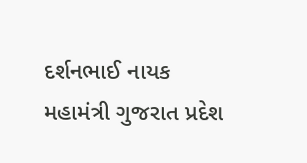દર્શનભાઈ નાયક
મહામંત્રી ગુજરાત પ્રદેશ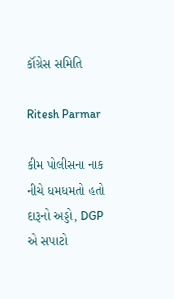કૉંગ્રેસ સમિતિ

Ritesh Parmar

કીમ પોલીસના નાક નીચે ધમધમતો હતો દારૂનો અડ્ડો, DGP એ સપાટો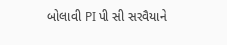બોલાવી PI પી સી સરવૈયાને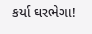કર્યા ઘરભેગા!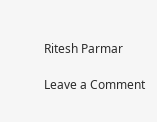Ritesh Parmar

Leave a Comment